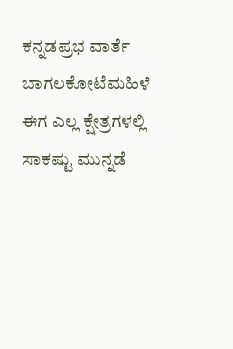ಕನ್ನಡಪ್ರಭ ವಾರ್ತೆ ಬಾಗಲಕೋಟೆಮಹಿಳೆ ಈಗ ಎಲ್ಲ ಕ್ಷೇತ್ರಗಳಲ್ಲಿ ಸಾಕಷ್ಟು ಮುನ್ನಡೆ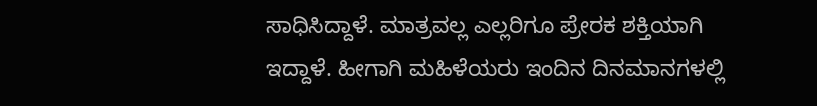ಸಾಧಿಸಿದ್ದಾಳೆ. ಮಾತ್ರವಲ್ಲ ಎಲ್ಲರಿಗೂ ಪ್ರೇರಕ ಶಕ್ತಿಯಾಗಿ ಇದ್ದಾಳೆ. ಹೀಗಾಗಿ ಮಹಿಳೆಯರು ಇಂದಿನ ದಿನಮಾನಗಳಲ್ಲಿ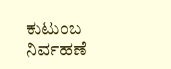ಕುಟುಂಬ ನಿರ್ವಹಣೆ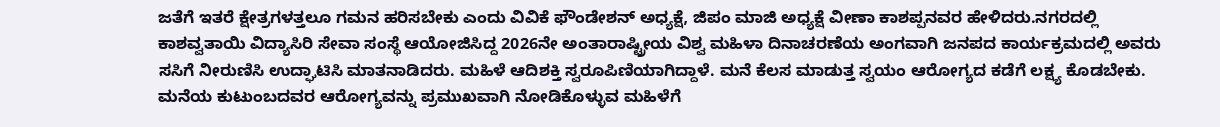ಜತೆಗೆ ಇತರೆ ಕ್ಷೇತ್ರಗಳತ್ತಲೂ ಗಮನ ಹರಿಸಬೇಕು ಎಂದು ವಿವಿಕೆ ಫೌಂಡೇಶನ್ ಅಧ್ಯಕ್ಷೆ, ಜಿಪಂ ಮಾಜಿ ಅಧ್ಯಕ್ಷೆ ವೀಣಾ ಕಾಶಪ್ಪನವರ ಹೇಳಿದರು.ನಗರದಲ್ಲಿ ಕಾಶವ್ವತಾಯಿ ವಿದ್ಯಾಸಿರಿ ಸೇವಾ ಸಂಸ್ಥೆ ಆಯೋಜಿಸಿದ್ದ 2026ನೇ ಅಂತಾರಾಷ್ಟ್ರೀಯ ವಿಶ್ವ ಮಹಿಳಾ ದಿನಾಚರಣೆಯ ಅಂಗವಾಗಿ ಜನಪದ ಕಾರ್ಯಕ್ರಮದಲ್ಲಿ ಅವರು ಸಸಿಗೆ ನೀರುಣಿಸಿ ಉದ್ಘಾಟಿಸಿ ಮಾತನಾಡಿದರು. ಮಹಿಳೆ ಆದಿಶಕ್ತಿ ಸ್ವರೂಪಿಣಿಯಾಗಿದ್ದಾಳೆ. ಮನೆ ಕೆಲಸ ಮಾಡುತ್ತ ಸ್ವಯಂ ಆರೋಗ್ಯದ ಕಡೆಗೆ ಲಕ್ಷ್ಯ ಕೊಡಬೇಕು. ಮನೆಯ ಕುಟುಂಬದವರ ಆರೋಗ್ಯವನ್ನು ಪ್ರಮುಖವಾಗಿ ನೋಡಿಕೊಳ್ಳುವ ಮಹಿಳೆಗೆ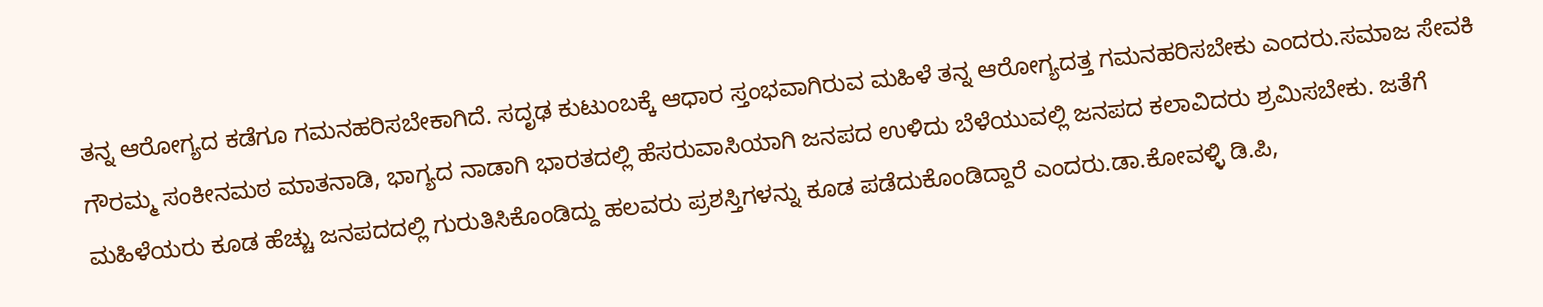ತನ್ನ ಆರೋಗ್ಯದ ಕಡೆಗೂ ಗಮನಹರಿಸಬೇಕಾಗಿದೆ. ಸದೃಢ ಕುಟುಂಬಕ್ಕೆ ಆಧಾರ ಸ್ತಂಭವಾಗಿರುವ ಮಹಿಳೆ ತನ್ನ ಆರೋಗ್ಯದತ್ತ ಗಮನಹರಿಸಬೇಕು ಎಂದರು.ಸಮಾಜ ಸೇವಕಿ ಗೌರಮ್ಮ ಸಂಕೀನಮಠ ಮಾತನಾಡಿ, ಭಾಗ್ಯದ ನಾಡಾಗಿ ಭಾರತದಲ್ಲಿ ಹೆಸರುವಾಸಿಯಾಗಿ ಜನಪದ ಉಳಿದು ಬೆಳೆಯುವಲ್ಲಿ ಜನಪದ ಕಲಾವಿದರು ಶ್ರಮಿಸಬೇಕು. ಜತೆಗೆ ಮಹಿಳೆಯರು ಕೂಡ ಹೆಚ್ಚು ಜನಪದದಲ್ಲಿ ಗುರುತಿಸಿಕೊಂಡಿದ್ದು ಹಲವರು ಪ್ರಶಸ್ತಿಗಳನ್ನು ಕೂಡ ಪಡೆದುಕೊಂಡಿದ್ದಾರೆ ಎಂದರು.ಡಾ.ಕೋವಳ್ಳಿ ಡಿ.ಪಿ,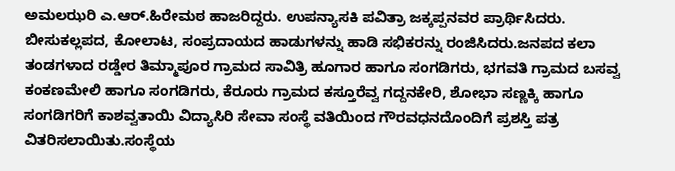ಅಮಲಝರಿ ಎ.ಆರ್.ಹಿರೇಮಠ ಹಾಜರಿದ್ದರು. ಉಪನ್ಯಾಸಕಿ ಪವಿತ್ರಾ ಜಕ್ಕಪ್ಪನವರ ಪ್ರಾರ್ಥಿಸಿದರು. ಬೀಸುಕಲ್ಲಪದ, ಕೋಲಾಟ, ಸಂಪ್ರದಾಯದ ಹಾಡುಗಳನ್ನು ಹಾಡಿ ಸಭಿಕರನ್ನು ರಂಜಿಸಿದರು.ಜನಪದ ಕಲಾ ತಂಡಗಳಾದ ರಡ್ಡೇರ ತಿಮ್ಮಾಪೂರ ಗ್ರಾಮದ ಸಾವಿತ್ರಿ ಹೂಗಾರ ಹಾಗೂ ಸಂಗಡಿಗರು, ಭಗವತಿ ಗ್ರಾಮದ ಬಸವ್ವ ಕಂಕಣಮೇಲಿ ಹಾಗೂ ಸಂಗಡಿಗರು, ಕೆರೂರು ಗ್ರಾಮದ ಕಸ್ತೂರೆವ್ವ ಗದ್ದನಕೇರಿ, ಶೋಭಾ ಸಣ್ಣಕ್ಕಿ ಹಾಗೂ ಸಂಗಡಿಗರಿಗೆ ಕಾಶವ್ವತಾಯಿ ವಿದ್ಯಾಸಿರಿ ಸೇವಾ ಸಂಸ್ಥೆ ವತಿಯಿಂದ ಗೌರವಧನದೊಂದಿಗೆ ಪ್ರಶಸ್ತಿ ಪತ್ರ ವಿತರಿಸಲಾಯಿತು.ಸಂಸ್ಥೆಯ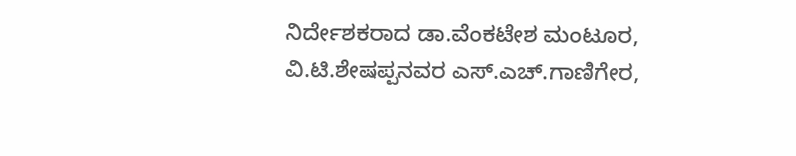ನಿರ್ದೇಶಕರಾದ ಡಾ.ವೆಂಕಟೇಶ ಮಂಟೂರ, ವಿ.ಟಿ.ಶೇಷಪ್ಪನವರ ಎಸ್.ಎಚ್.ಗಾಣಿಗೇರ,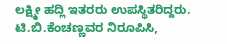ಲಕ್ಷ್ಮೀ ಹದ್ಲಿ ಇತರರು ಉಪಸ್ಥಿತರಿದ್ದರು. ಟಿ.ಬಿ.ಕೆಂಚಣ್ಣವರ ನಿರೂಪಿಸಿ,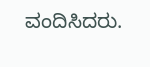ವಂದಿಸಿದರು.